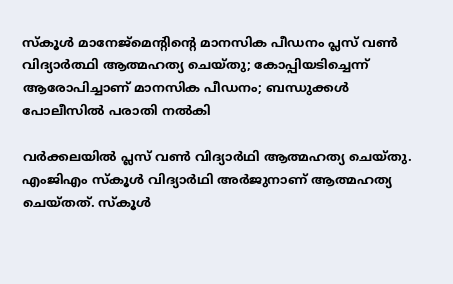സ്‌കൂള്‍ മാനേജ്‌മെന്റിന്റെ മാനസിക പീഡനം പ്ലസ് വണ്‍ വിദ്യാര്‍ത്ഥി ആത്മഹത്യ ചെയ്തു; കോപ്പിയടിച്ചെന്ന് ആരോപിച്ചാണ് മാനസിക പീഡനം; ബന്ധുക്കള്‍ പോലീസില്‍ പരാതി നല്‍കി

വര്‍ക്കലയില്‍ പ്ലസ് വണ്‍ വിദ്യാര്‍ഥി ആത്മഹത്യ ചെയ്തു. എംജിഎം സ്‌കൂള്‍ വിദ്യാര്‍ഥി അര്‍ജുനാണ് ആത്മഹത്യ ചെയ്തത്. സ്‌കൂള്‍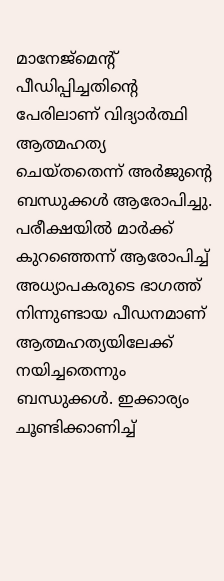മാനേജ്മെന്റ് പീഡിപ്പിച്ചതിന്റെ പേരിലാണ് വിദ്യാര്‍ത്ഥി ആത്മഹത്യ ചെയ്തതെന്ന് അര്‍ജുന്റെ ബന്ധുക്കള്‍ ആരോപിച്ചു. പരീക്ഷയില്‍ മാര്‍ക്ക് കുറഞ്ഞെന്ന് ആരോപിച്ച് അധ്യാപകരുടെ ഭാഗത്ത് നിന്നുണ്ടായ പീഡനമാണ് ആത്മഹത്യയിലേക്ക് നയിച്ചതെന്നും ബന്ധുക്കള്‍. ഇക്കാര്യം ചൂണ്ടിക്കാണിച്ച്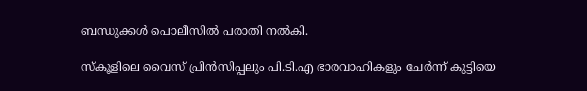ബന്ധുക്കള്‍ പൊലീസില്‍ പരാതി നല്‍കി.

സ്‌കൂളിലെ വൈസ് പ്രിന്‍സിപ്പലും പി.ടി.എ ഭാരവാഹികളും ചേര്‍ന്ന് കുട്ടിയെ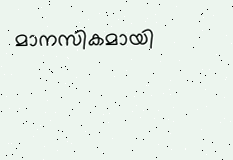മാനസികമായി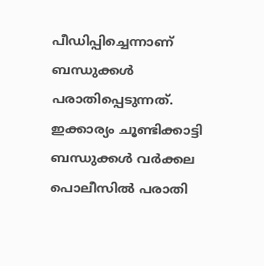പീഡിപ്പിച്ചെന്നാണ് ബന്ധുക്കള്‍ പരാതിപ്പെടുന്നത്. ഇക്കാര്യം ചൂണ്ടിക്കാട്ടി ബന്ധുക്കള്‍ വര്‍ക്കല പൊലീസില്‍ പരാതി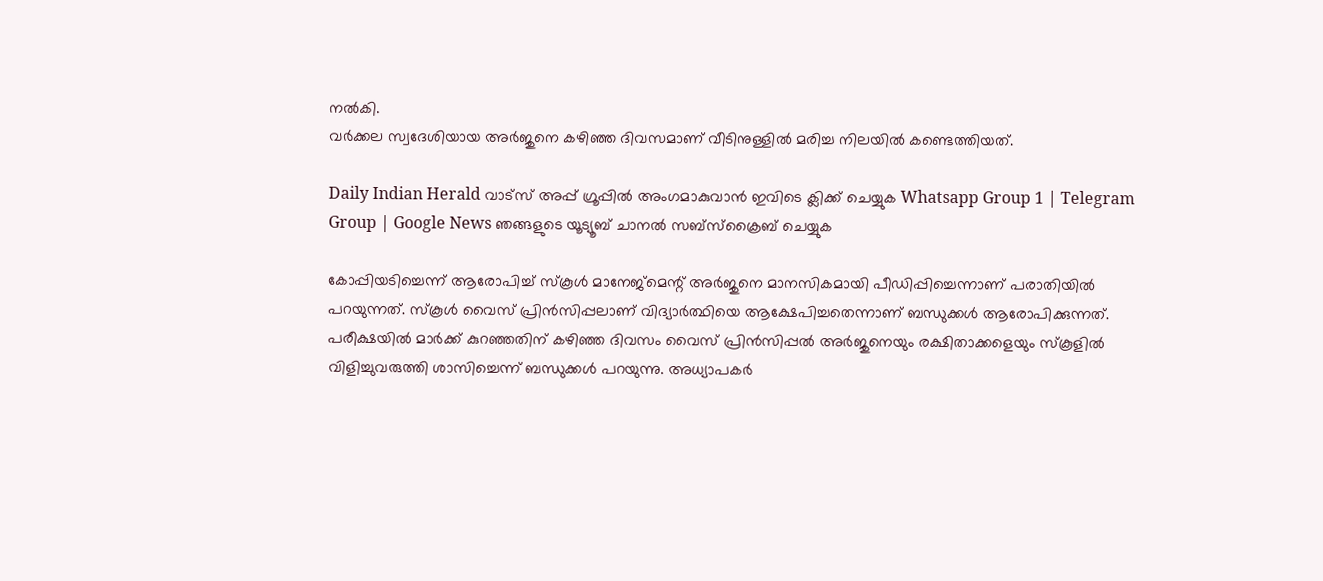നല്‍കി.
വര്‍ക്കല സ്വദേശിയായ അര്‍ജുനെ കഴിഞ്ഞ ദിവസമാണ് വീടിനുള്ളില്‍ മരിച്ച നിലയില്‍ കണ്ടെത്തിയത്.

Daily Indian Herald വാട്സ് അപ്പ് ഗ്രൂപ്പിൽ അംഗമാകുവാൻ ഇവിടെ ക്ലിക്ക് ചെയ്യുക Whatsapp Group 1 | Telegram Group | Google News ഞങ്ങളുടെ യൂട്യൂബ് ചാനൽ സബ്സ്ക്രൈബ് ചെയ്യുക

കോപ്പിയടിച്ചെന്ന് ആരോപിച്ച് സ്‌കൂള്‍ മാനേജ്മെന്റ് അര്‍ജുനെ മാനസികമായി പീഡിപ്പിച്ചെന്നാണ് പരാതിയില്‍ പറയുന്നത്. സ്‌കൂള്‍ വൈസ് പ്രിന്‍സിപ്പലാണ് വിദ്യാര്‍ത്ഥിയെ ആക്ഷേപിച്ചതെന്നാണ് ബന്ധുക്കള്‍ ആരോപിക്കുന്നത്. പരീക്ഷയില്‍ മാര്‍ക്ക് കുറഞ്ഞതിന് കഴിഞ്ഞ ദിവസം വൈസ് പ്രിന്‍സിപ്പല്‍ അര്‍ജുനെയും രക്ഷിതാക്കളെയും സ്‌കൂളില്‍ വിളിച്ചുവരുത്തി ശാസിച്ചെന്ന് ബന്ധുക്കള്‍ പറയുന്നു. അധ്യാപകര്‍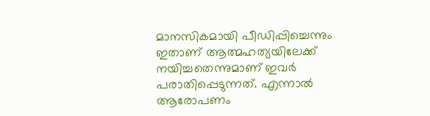മാനസികമായി പീഡിപ്പിച്ചെന്നും ഇതാണ് ആത്മഹത്യയിലേക്ക് നയിച്ചതെന്നുമാണ് ഇവര്‍ പരാതിപ്പെടുന്നത്. എന്നാല്‍ ആരോപണം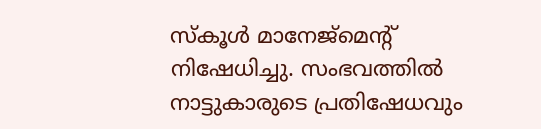സ്‌കൂള്‍ മാനേജ്മെന്റ് നിഷേധിച്ചു. സംഭവത്തില്‍ നാട്ടുകാരുടെ പ്രതിഷേധവും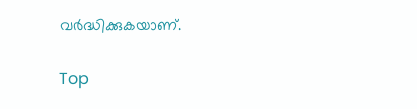വര്‍ദ്ധിക്കുകയാണ്.

Top